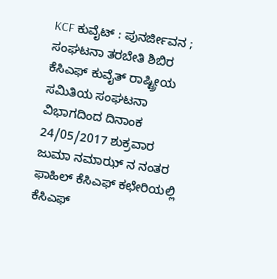KCF ಕುವೈಟ್ : ಪುನರ್ಜೀವನ ; ಸಂಘಟನಾ ತರಬೇತಿ ಶಿಬಿರ
ಕೆಸಿಎಫ್ ಕುವೈತ್ ರಾಷ್ಟ್ರೀಯ ಸಮಿತಿಯ ಸಂಘಟನಾ ವಿಭಾಗದಿಂದ ದಿನಾಂಕ 24/05/2017 ಶುಕ್ರವಾರ ಜುಮಾ ನಮಾಝ್ ನ ನಂತರ ಫಾಹಿಲ್ ಕೆಸಿಎಫ್ ಕಛೇರಿಯಲ್ಲಿ ಕೆಸಿಎಫ್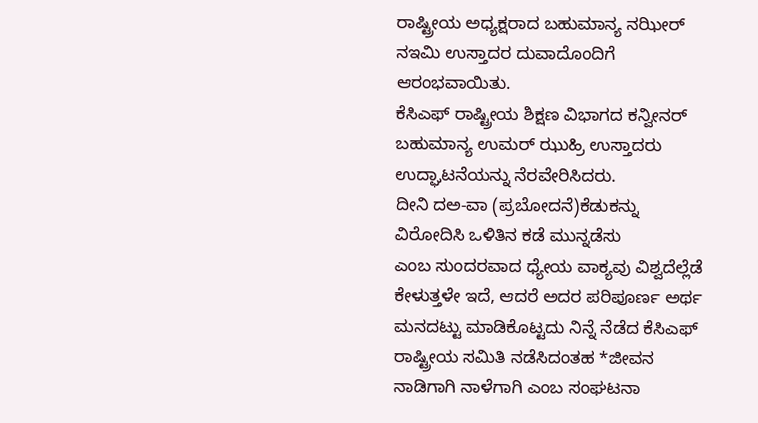ರಾಷ್ಟ್ರೀಯ ಅಧ್ಯಕ್ಷರಾದ ಬಹುಮಾನ್ಯ ನಝೀರ್ ನಇಮಿ ಉಸ್ತಾದರ ದುವಾದೊಂದಿಗೆ ಆರಂಭವಾಯಿತು.
ಕೆಸಿಎಫ್ ರಾಷ್ಟ್ರೀಯ ಶಿಕ್ಷಣ ವಿಭಾಗದ ಕನ್ವೀನರ್ ಬಹುಮಾನ್ಯ ಉಮರ್ ಝುಹ್ರಿ ಉಸ್ತಾದರು ಉದ್ಘಾಟನೆಯನ್ನು ನೆರವೇರಿಸಿದರು.
ದೀನಿ ದಅ-ವಾ (ಪ್ರಬೋದನೆ)ಕೆಡುಕನ್ನು ವಿರೋದಿಸಿ ಒಳಿತಿನ ಕಡೆ ಮುನ್ನಡೆಸು
ಎಂಬ ಸುಂದರವಾದ ಧ್ಯೇಯ ವಾಕ್ಯವು ವಿಶ್ವದೆಲ್ಲೆಡೆ ಕೇಳುತ್ತಳೇ ಇದೆ, ಆದರೆ ಅದರ ಪರಿಪೂರ್ಣ ಅರ್ಥ ಮನದಟ್ಟು ಮಾಡಿಕೊಟ್ಟದು ನಿನ್ನೆ ನೆಡೆದ ಕೆಸಿಎಫ್ ರಾಷ್ಟ್ರೀಯ ಸಮಿತಿ ನಡೆಸಿದಂತಹ *ಜೀವನ ನಾಡಿಗಾಗಿ ನಾಳೆಗಾಗಿ ಎಂಬ ಸಂಘಟನಾ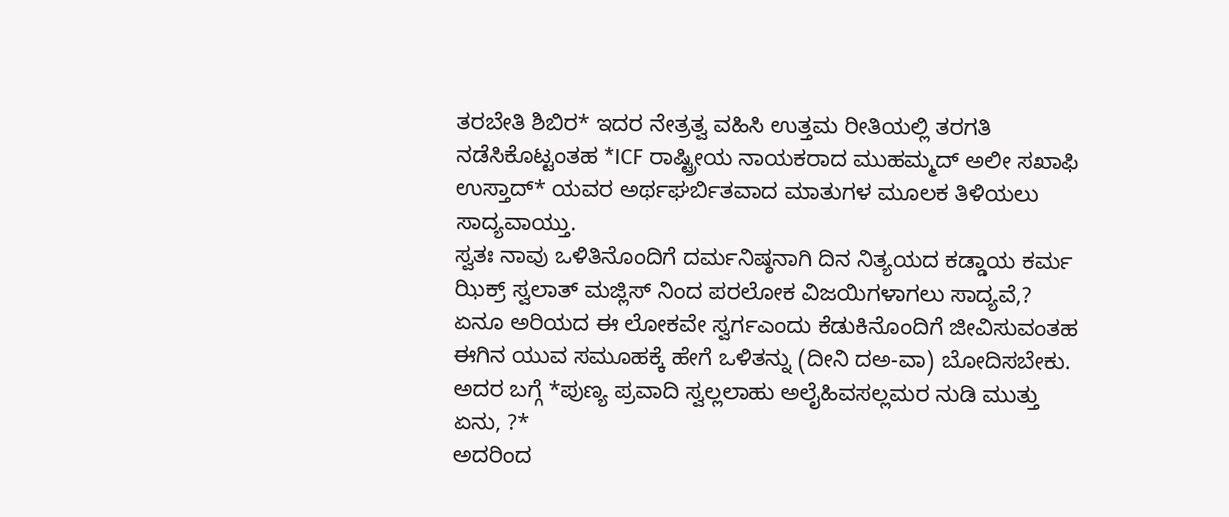ತರಬೇತಿ ಶಿಬಿರ* ಇದರ ನೇತ್ರತ್ವ ವಹಿಸಿ ಉತ್ತಮ ರೀತಿಯಲ್ಲಿ ತರಗತಿ ನಡೆಸಿಕೊಟ್ಟಂತಹ *ICF ರಾಷ್ಟ್ರೀಯ ನಾಯಕರಾದ ಮುಹಮ್ಮದ್ ಅಲೀ ಸಖಾಫಿ ಉಸ್ತಾದ್* ಯವರ ಅರ್ಥಘರ್ಬಿತವಾದ ಮಾತುಗಳ ಮೂಲಕ ತಿಳಿಯಲು ಸಾದ್ಯವಾಯ್ತು.
ಸ್ವತಃ ನಾವು ಒಳಿತಿನೊಂದಿಗೆ ದರ್ಮನಿಷ್ಠನಾಗಿ ದಿನ ನಿತ್ಯಯದ ಕಡ್ಡಾಯ ಕರ್ಮ ಝಿಕ್ರ್ ಸ್ವಲಾತ್ ಮಜ್ಲಿಸ್ ನಿಂದ ಪರಲೋಕ ವಿಜಯಿಗಳಾಗಲು ಸಾದ್ಯವೆ,?
ಏನೂ ಅರಿಯದ ಈ ಲೋಕವೇ ಸ್ವರ್ಗಎಂದು ಕೆಡುಕಿನೊಂದಿಗೆ ಜೀವಿಸುವಂತಹ ಈಗಿನ ಯುವ ಸಮೂಹಕ್ಕೆ ಹೇಗೆ ಒಳಿತನ್ನು (ದೀನಿ ದಅ-ವಾ) ಬೋದಿಸಬೇಕು.
ಅದರ ಬಗ್ಗೆ *ಪುಣ್ಯ ಪ್ರವಾದಿ ಸ್ವಲ್ಲಲಾಹು ಅಲೈಹಿವಸಲ್ಲಮರ ನುಡಿ ಮುತ್ತು ಏನು, ?*
ಅದರಿಂದ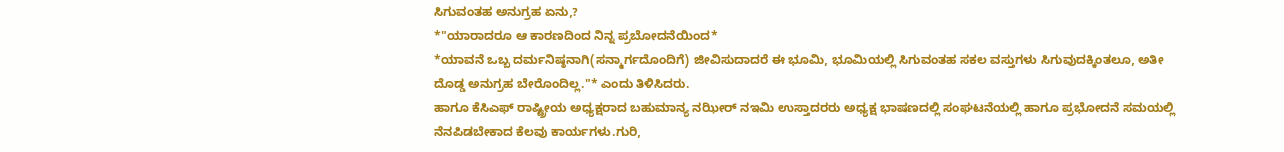ಸಿಗುವಂತಹ ಅನುಗ್ರಹ ಏನು,?
*"ಯಾರಾದರೂ ಆ ಕಾರಣದಿಂದ ನಿನ್ನ ಪ್ರಬೋದನೆಯಿಂದ*
*ಯಾವನೆ ಒಬ್ಬ ದರ್ಮನಿಷ್ಠನಾಗಿ(ಸನ್ಮಾರ್ಗದೊಂದಿಗೆ) ಜೀವಿಸುದಾದರೆ ಈ ಭೂಮಿ, ಭೂಮಿಯಲ್ಲಿ ಸಿಗುವಂತಹ ಸಕಲ ವಸ್ತುಗಳು ಸಿಗುವುದಕ್ಕಿಂತಲೂ, ಅತೀ ದೊಡ್ಡ ಅನುಗ್ರಹ ಬೇರೊಂದಿಲ್ಲ."* ಎಂದು ತಿಳಿಸಿದರು.
ಹಾಗೂ ಕೆಸಿಎಫ್ ರಾಷ್ಟ್ರೀಯ ಅಧ್ಯಕ್ಷರಾದ ಬಹುಮಾನ್ಯ ನಝೀರ್ ನಇಮಿ ಉಸ್ತಾದರರು ಅಧ್ಯಕ್ಷ ಭಾಷಣದಲ್ಲಿ ಸಂಘಟನೆಯಲ್ಲಿ ಹಾಗೂ ಪ್ರಭೋದನೆ ಸಮಯಲ್ಲಿ ನೆನಪಿಡಬೇಕಾದ ಕೆಲವು ಕಾರ್ಯಗಳು.ಗುರಿ,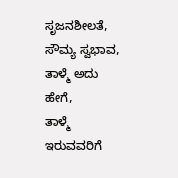ಸೃಜನಶೀಲತೆ, ಸೌಮ್ಯ ಸ್ವಭಾವ, ತಾಳ್ಮೆ ಅದು ಹೇಗೆ,
ತಾಳ್ಮೆ ಇರುವವರಿಗೆ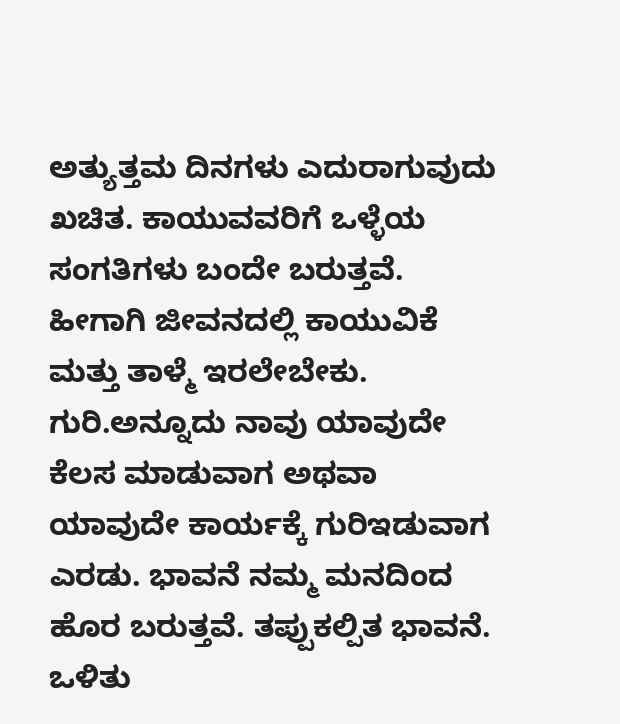ಅತ್ಯುತ್ತಮ ದಿನಗಳು ಎದುರಾಗುವುದು ಖಚಿತ. ಕಾಯುವವರಿಗೆ ಒಳ್ಳೆಯ ಸಂಗತಿಗಳು ಬಂದೇ ಬರುತ್ತವೆ. ಹೀಗಾಗಿ ಜೀವನದಲ್ಲಿ ಕಾಯುವಿಕೆ ಮತ್ತು ತಾಳ್ಮೆ ಇರಲೇಬೇಕು.
ಗುರಿ.ಅನ್ನೂದು ನಾವು ಯಾವುದೇ ಕೆಲಸ ಮಾಡುವಾಗ ಅಥವಾ ಯಾವುದೇ ಕಾರ್ಯಕ್ಕೆ ಗುರಿಇಡುವಾಗ ಎರಡು. ಭಾವನೆ ನಮ್ಮ ಮನದಿಂದ ಹೊರ ಬರುತ್ತವೆ. ತಪ್ಪುಕಲ್ಪಿತ ಭಾವನೆ. ಒಳಿತು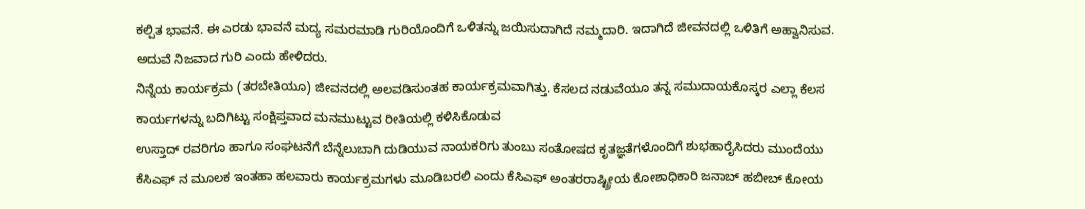ಕಲ್ಪಿತ ಭಾವನೆ. ಈ ಎರಡು ಭಾವನೆ ಮದ್ಯ ಸಮರಮಾಡಿ ಗುರಿಯೊಂದಿಗೆ ಒಳಿತನ್ನು ಜಯಿಸುದಾಗಿದೆ ನಮ್ಮದಾರಿ. ಇದಾಗಿದೆ ಜೀವನದಲ್ಲಿ ಒಳಿತಿಗೆ ಅಹ್ವಾನಿಸುವ. ಅದುವೆ ನಿಜವಾದ ಗುರಿ ಎಂದು ಹೇಳಿದರು.
ನಿನ್ನೆಯ ಕಾರ್ಯಕ್ರಮ (ತರಬೇತಿಯೂ) ಜೀವನದಲ್ಲಿ ಅಲವಡಿಸುಂತಹ ಕಾರ್ಯಕ್ರಮವಾಗಿತ್ತು. ಕೆಸಲದ ನಡುವೆಯೂ ತನ್ನ ಸಮುದಾಯಕೊಸ್ಕರ ಎಲ್ಲಾ ಕೆಲಸ ಕಾರ್ಯಗಳನ್ನು ಬದಿಗಿಟ್ಟು ಸಂಕ್ಷಿಪ್ತವಾದ ಮನಮುಟ್ಟುವ ರೀತಿಯಲ್ಲಿ ಕಳಿಸಿಕೊಡುವ
ಉಸ್ತಾದ್ ರವರಿಗೂ ಹಾಗೂ ಸಂಘಟನೆಗೆ ಬೆನ್ನೆಲುಬಾಗಿ ದುಡಿಯುವ ನಾಯಕರಿಗು ತುಂಬು ಸಂತೋಷದ ಕೃತಜ್ಞತೆಗಳೊಂದಿಗೆ ಶುಭಹಾರೈಸಿದರು ಮುಂದೆಯು ಕೆಸಿಎಫ್ ನ ಮೂಲಕ ಇಂತಹಾ ಹಲವಾರು ಕಾರ್ಯಕ್ರಮಗಳು ಮೂಡಿಬರಲಿ ಎಂದು ಕೆಸಿಎಫ್ ಅಂತರರಾಷ್ಟ್ರೀಯ ಕೋಶಾಧಿಕಾರಿ ಜನಾಬ್ ಹಬೀಬ್ ಕೋಯ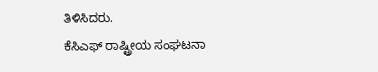ತಿಳಿಸಿದರು.
ಕೆಸಿಎಫ್ ರಾಷ್ಟ್ರೀಯ ಸಂಘಟನಾ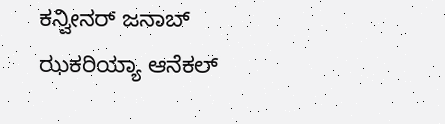ಕನ್ವೀನರ್ ಜನಾಬ್ ಝಕರಿಯ್ಯಾ ಆನೆಕಲ್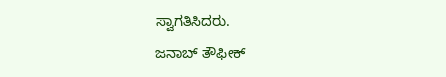ಸ್ವಾಗತಿಸಿದರು.
ಜನಾಬ್ ತೌಫೀಕ್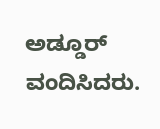ಅಡ್ಡೂರ್ ವಂದಿಸಿದರು.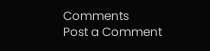Comments
Post a Comment